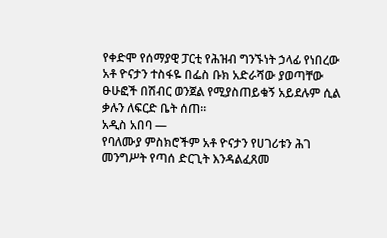የቀድሞ የሰማያዊ ፓርቲ የሕዝብ ግንኙነት ኃላፊ የነበረው አቶ ዮናታን ተስፋዬ በፌስ ቡክ አድራሻው ያወጣቸው ፁሁፎች በሽብር ወንጀል የሚያስጠይቁኝ አይደሉም ሲል ቃሉን ለፍርድ ቤት ሰጠ።
አዲስ አበባ —
የባለሙያ ምስክሮችም አቶ ዮናታን የሀገሪቱን ሕገ መንግሥት የጣሰ ድርጊት እንዳልፈጸመ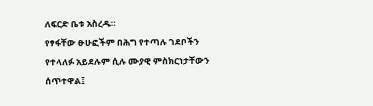ለፍርድ ቤቱ አስረዱ።
የፃፋቸው ፁሁፎችም በሕግ የተጣሉ ገደቦችን የተላለፉ አይደሉም ሲሉ ሙያዊ ምስክርነታቸውን ሰጥተዋል፤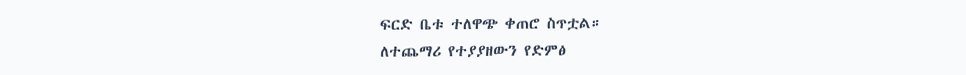ፍርድ ቤቱ ተለዋጭ ቀጠሮ ስጥቷል።
ለተጨማሪ የተያያዘውን የድምፅ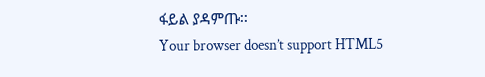ፋይል ያዳምጡ፡፡
Your browser doesn’t support HTML5